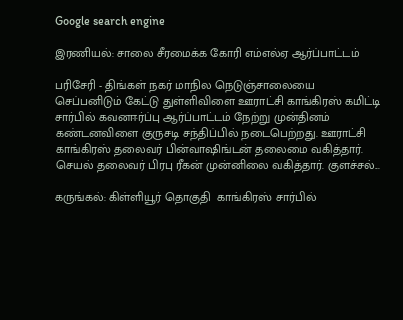Google search engine

இரணியல்: சாலை சீரமைக்க கோரி எம்எல்ஏ ஆர்ப்பாட்டம்

பரிசேரி - திங்கள் நகர் மாநில நெடுஞ்சாலையை செப்பனிடும் கேட்டு துள்ளிவிளை ஊராட்சி காங்கிரஸ் கமிட்டி சார்பில் கவனஈர்ப்பு ஆர்ப்பாட்டம் நேற்று முன்தினம் கண்டனவிளை குருசடி சந்திப்பில் நடைபெற்றது. ஊராட்சி காங்கிரஸ் தலைவர் பின்வாஷிங்டன் தலைமை வகித்தார். செயல் தலைவர் பிரபு ரீகன் முன்னிலை வகித்தார். குளச்சல்...

கருங்கல்: கிள்ளியூர் தொகுதி  காங்கிரஸ் சார்பில்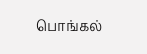பொங்கல்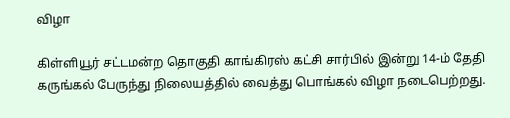விழா

கிள்ளியூர் சட்டமன்ற தொகுதி காங்கிரஸ் கட்சி சார்பில் இன்று 14-ம் தேதி கருங்கல் பேருந்து நிலையத்தில் வைத்து பொங்கல் விழா நடைபெற்றது.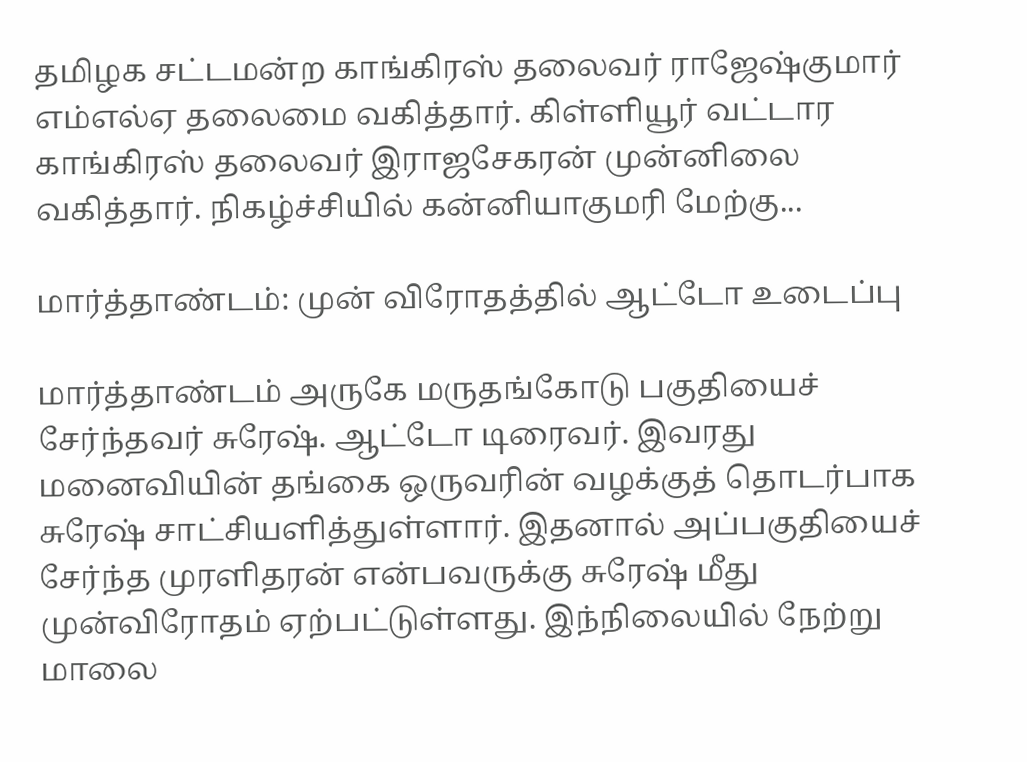தமிழக சட்டமன்ற காங்கிரஸ் தலைவர் ராஜேஷ்குமார் எம்எல்ஏ தலைமை வகித்தார். கிள்ளியூர் வட்டார காங்கிரஸ் தலைவர் இராஜசேகரன் முன்னிலை வகித்தார். நிகழ்ச்சியில் கன்னியாகுமரி மேற்கு...

மார்த்தாண்டம்: முன் விரோதத்தில் ஆட்டோ உடைப்பு

மார்த்தாண்டம் அருகே மருதங்கோடு பகுதியைச் சேர்ந்தவர் சுரேஷ். ஆட்டோ டிரைவர். இவரது மனைவியின் தங்கை ஒருவரின் வழக்குத் தொடர்பாக சுரேஷ் சாட்சியளித்துள்ளார். இதனால் அப்பகுதியைச் சேர்ந்த முரளிதரன் என்பவருக்கு சுரேஷ் மீது முன்விரோதம் ஏற்பட்டுள்ளது. இந்நிலையில் நேற்று மாலை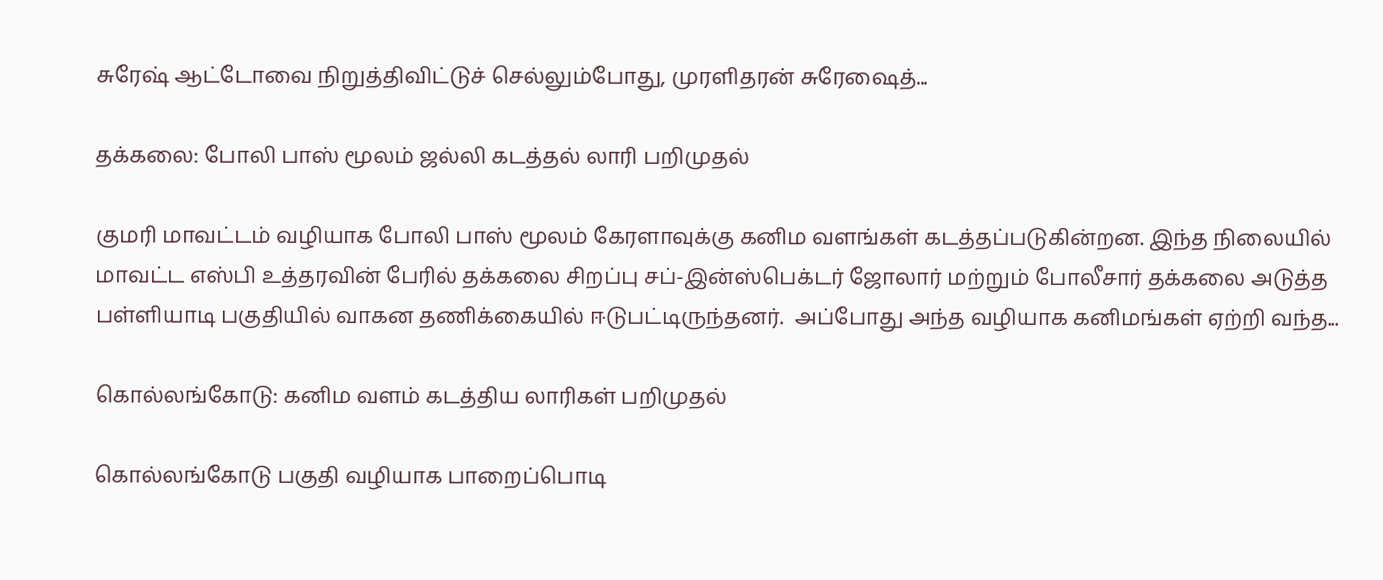சுரேஷ் ஆட்டோவை நிறுத்திவிட்டுச் செல்லும்போது, முரளிதரன் சுரேஷைத்...

தக்கலை: போலி பாஸ் மூலம் ஜல்லி கடத்தல் லாரி பறிமுதல்

குமரி மாவட்டம் வழியாக போலி பாஸ் மூலம் கேரளாவுக்கு கனிம வளங்கள் கடத்தப்படுகின்றன. இந்த நிலையில் மாவட்ட எஸ்பி உத்தரவின் பேரில் தக்கலை சிறப்பு சப்-இன்ஸ்பெக்டர் ஜோலார் மற்றும் போலீசார் தக்கலை அடுத்த பள்ளியாடி பகுதியில் வாகன தணிக்கையில் ஈடுபட்டிருந்தனர்.  அப்போது அந்த வழியாக கனிமங்கள் ஏற்றி வந்த...

கொல்லங்கோடு: கனிம வளம் கடத்திய லாரிகள் பறிமுதல்

கொல்லங்கோடு பகுதி வழியாக பாறைப்பொடி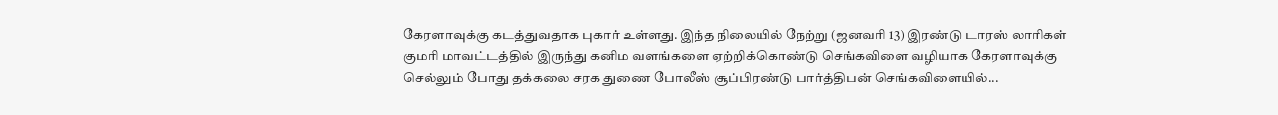கேரளாவுக்கு கடத்துவதாக புகார் உள்ளது. இந்த நிலையில் நேற்று (ஜனவரி 13) இரண்டு டாரஸ் லாரிகள் குமரி மாவட்டத்தில் இருந்து கனிம வளங்களை ஏற்றிக்கொண்டு செங்கவிளை வழியாக கேரளாவுக்கு செல்லும் போது தக்கலை சரக துணை போலீஸ் சூப்பிரண்டு பார்த்திபன் செங்கவிளையில்...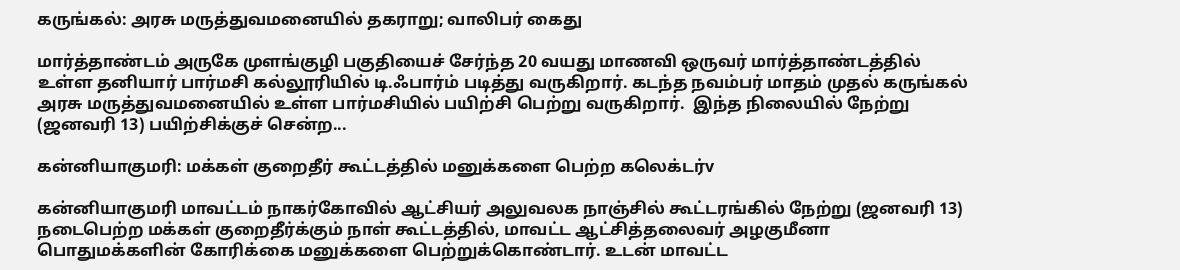கருங்கல்: அரசு மருத்துவமனையில் தகராறு; வாலிபர் கைது

மார்த்தாண்டம் அருகே முளங்குழி பகுதியைச் சேர்ந்த 20 வயது மாணவி ஒருவர் மார்த்தாண்டத்தில் உள்ள தனியார் பார்மசி கல்லூரியில் டி.ஃபார்ம் படித்து வருகிறார். கடந்த நவம்பர் மாதம் முதல் கருங்கல் அரசு மருத்துவமனையில் உள்ள பார்மசியில் பயிற்சி பெற்று வருகிறார்.  இந்த நிலையில் நேற்று (ஜனவரி 13) பயிற்சிக்குச் சென்ற...

கன்னியாகுமரி: மக்கள் குறைதீர் கூட்டத்தில் மனுக்களை பெற்ற கலெக்டர்v

கன்னியாகுமரி மாவட்டம் நாகர்கோவில் ஆட்சியர் அலுவலக நாஞ்சில் கூட்டரங்கில் நேற்று (ஜனவரி 13) நடைபெற்ற மக்கள் குறைதீர்க்கும் நாள் கூட்டத்தில், மாவட்ட ஆட்சித்தலைவர் அழகுமீனா பொதுமக்களின் கோரிக்கை மனுக்களை பெற்றுக்கொண்டார். உடன் மாவட்ட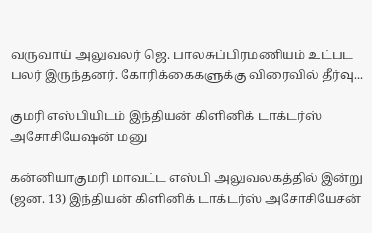வருவாய் அலுவலர் ஜெ. பாலசுப்பிரமணியம் உட்பட பலர் இருந்தனர். கோரிக்கைகளுக்கு விரைவில் தீர்வு...

குமரி எஸ்பியிடம் இந்தியன் கிளினிக் டாக்டர்ஸ் அசோசியேஷன் மனு

கன்னியாகுமரி மாவட்ட எஸ்பி அலுவலகத்தில் இன்று (ஜன. 13) இந்தியன் கிளினிக் டாக்டர்ஸ் அசோசியேசன்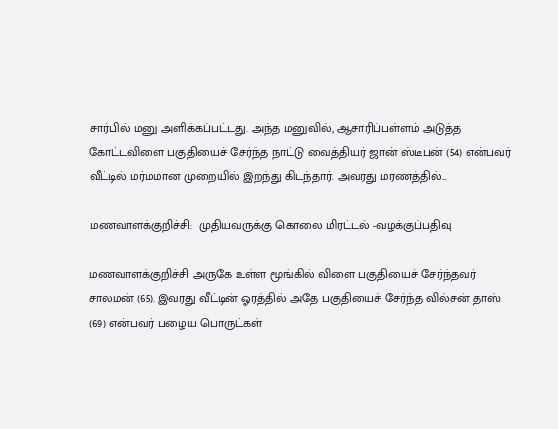சார்பில் மனு அளிக்கப்பட்டது. அந்த மனுவில், ஆசாரிப்பள்ளம் அடுத்த கோட்டவிளை பகுதியைச் சேர்ந்த நாட்டு வைத்தியர் ஜான் ஸ்டீபன் (54) என்பவர் வீட்டில் மர்மமான முறையில் இறந்து கிடந்தார். அவரது மரணத்தில்...

மணவாளக்குறிச்சி:  முதியவருக்கு கொலை மிரட்டல் -வழக்குப்பதிவு

மணவாளக்குறிச்சி அருகே உள்ள மூங்கில் விளை பகுதியைச் சேர்ந்தவர் சாலமன் (65). இவரது வீட்டின் ஓரத்தில் அதே பகுதியைச் சேர்ந்த வில்சன் தாஸ் (69) என்பவர் பழைய பொருட்கள்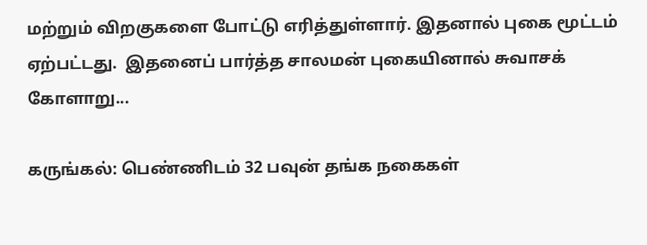மற்றும் விறகுகளை போட்டு எரித்துள்ளார். இதனால் புகை மூட்டம் ஏற்பட்டது.  இதனைப் பார்த்த சாலமன் புகையினால் சுவாசக் கோளாறு...

கருங்கல்: பெண்ணிடம் 32 பவுன் தங்க நகைகள்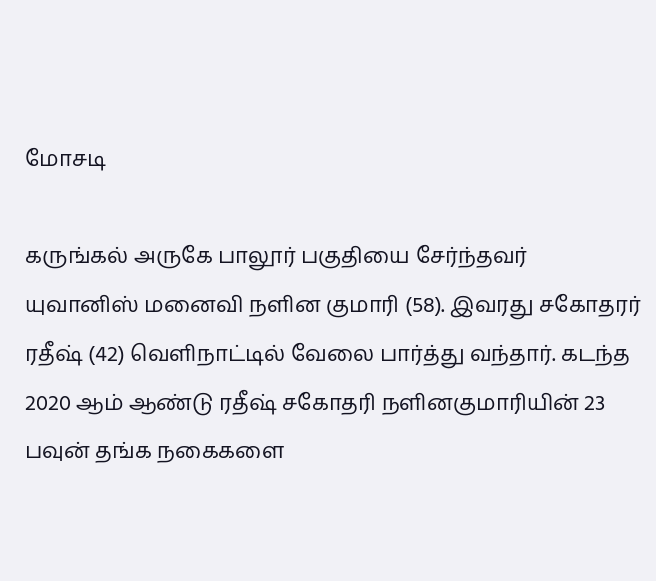மோசடி

கருங்கல் அருகே பாலூர் பகுதியை சேர்ந்தவர் யுவானிஸ் மனைவி நளின குமாரி (58). இவரது சகோதரர் ரதீஷ் (42) வெளிநாட்டில் வேலை பார்த்து வந்தார். கடந்த 2020 ஆம் ஆண்டு ரதீஷ் சகோதரி நளினகுமாரியின் 23 பவுன் தங்க நகைகளை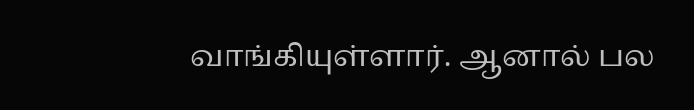வாங்கியுள்ளார். ஆனால் பல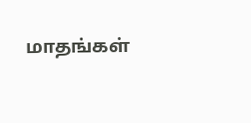மாதங்கள்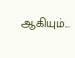ஆகியும்...